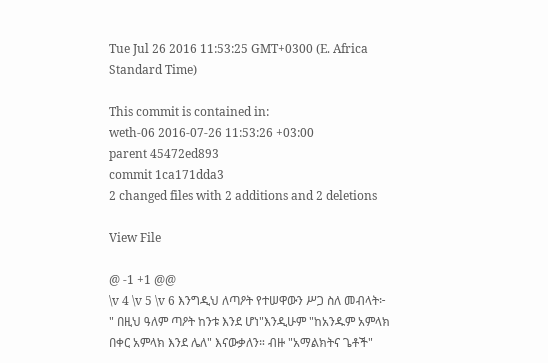Tue Jul 26 2016 11:53:25 GMT+0300 (E. Africa Standard Time)

This commit is contained in:
weth-06 2016-07-26 11:53:26 +03:00
parent 45472ed893
commit 1ca171dda3
2 changed files with 2 additions and 2 deletions

View File

@ -1 +1 @@
\v 4 \v 5 \v 6 እንግዲህ ለጣዖት የተሠዋውን ሥጋ ስለ መብላት፦ " በዚህ ዓለም ጣዖት ከንቱ እንደ ሆነ"እንዲሁም "ከአንዱም አምላክ በቀር አምላክ እንደ ሌለ" እናውቃለን። ብዙ "አማልክትና ጌቶች"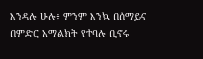እንዳሉ ሁሉ፥ ምንም እንኳ በሰማይና በምድር አማልክት የተባሉ ቢኖሩ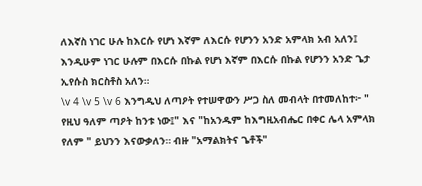ለእኛስ ነገር ሁሉ ከእርሱ የሆነ እኛም ለእርሱ የሆንን አንድ አምላክ አብ አለን፤ እንዲሁም ነገር ሁሉም በእርሱ በኩል የሆነ እኛም በእርሱ በኩል የሆንን አንድ ጌታ ኢየሱስ ክርስቶስ አለን።
\v 4 \v 5 \v 6 እንግዲህ ለጣዖት የተሠዋውን ሥጋ ስለ መብላት በተመለከተ፦ " የዚህ ዓለም ጣዖት ከንቱ ነው፤" እና "ከአንዱም ከእግዚአብሔር በቀር ሌላ አምላክ የለም " ይህንን እናውቃለን። ብዙ "አማልክትና ጌቶች"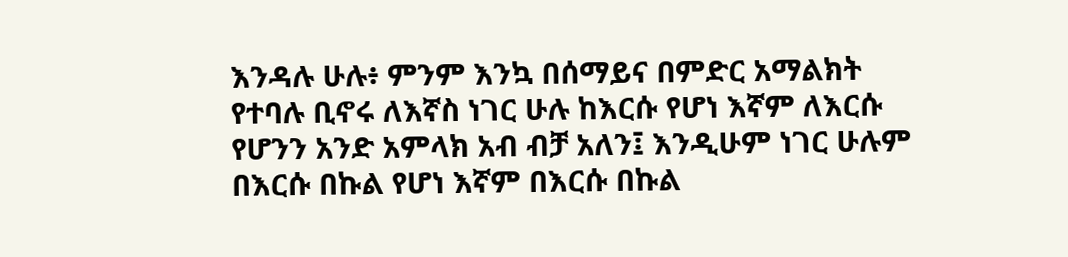እንዳሉ ሁሉ፥ ምንም እንኳ በሰማይና በምድር አማልክት የተባሉ ቢኖሩ ለእኛስ ነገር ሁሉ ከእርሱ የሆነ እኛም ለእርሱ የሆንን አንድ አምላክ አብ ብቻ አለን፤ እንዲሁም ነገር ሁሉም በእርሱ በኩል የሆነ እኛም በእርሱ በኩል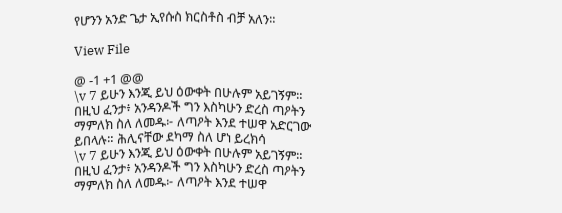የሆንን አንድ ጌታ ኢየሱስ ክርስቶስ ብቻ አለን።

View File

@ -1 +1 @@
\v 7 ይሁን እንጂ ይህ ዕውቀት በሁሉም አይገኝም። በዚህ ፈንታ፥ አንዳንዶች ግን እስካሁን ድረስ ጣዖትን ማምለክ ስለ ለመዱ፦ ለጣዖት እንደ ተሠዋ አድርገው ይበላሉ። ሕሊናቸው ደካማ ስለ ሆነ ይረክሳ
\v 7 ይሁን እንጂ ይህ ዕውቀት በሁሉም አይገኝም። በዚህ ፈንታ፥ አንዳንዶች ግን እስካሁን ድረስ ጣዖትን ማምለክ ስለ ለመዱ፦ ለጣዖት እንደ ተሠዋ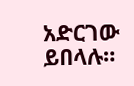አድርገው ይበላሉ።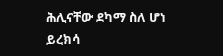ሕሊናቸው ደካማ ስለ ሆነ ይረክሳ